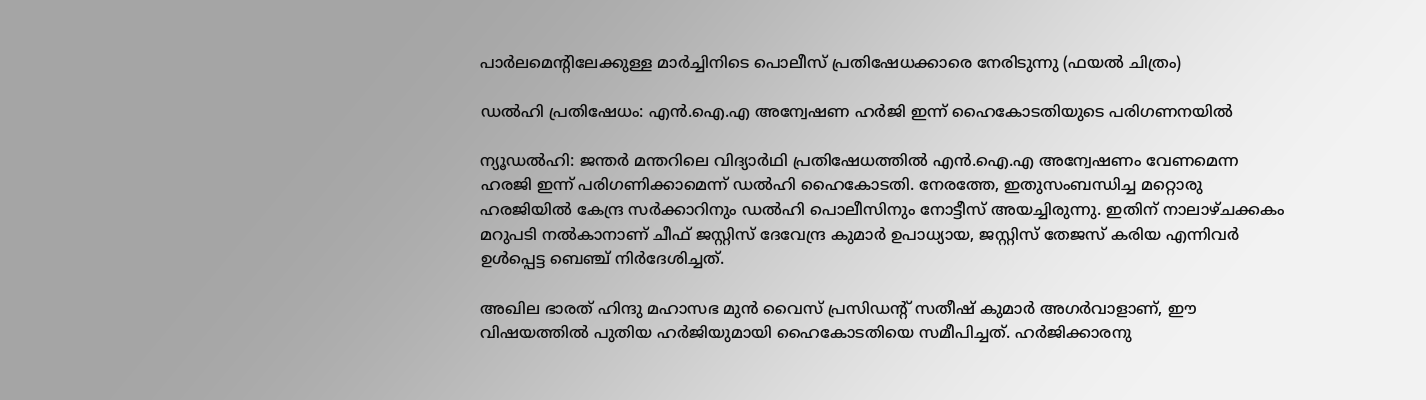പാർലമെന്റിലേക്കുള്ള മാർച്ചിനിടെ പൊലീസ് പ്രതിഷേധക്കാരെ നേരിടുന്നു (ഫയൽ ചിത്രം)

ഡൽഹി പ്രതിഷേധം: എൻ.ഐ.എ അന്വേഷണ ഹർജി ഇന്ന് ഹൈകോടതിയുടെ പരിഗണനയിൽ

ന്യൂഡൽഹി: ജന്തർ മന്തറിലെ വിദ്യാർഥി പ്രതിഷേധത്തിൽ എൻ.ഐ.എ അന്വേഷണം വേണമെന്ന ഹരജി ഇന്ന് പരിഗണിക്കാമെന്ന് ഡൽഹി ഹൈകോടതി. നേരത്തേ, ഇതുസംബന്ധിച്ച മറ്റൊരു ഹരജിയിൽ കേന്ദ്ര സർക്കാറിനും ഡൽഹി പൊലീസിനും നോട്ടീസ് അയച്ചിരുന്നു. ഇതിന് നാലാഴ്ചക്കകം മറുപടി നൽകാനാണ് ചീഫ് ജസ്റ്റിസ് ദേവേന്ദ്ര കുമാർ ഉപാധ്യായ, ജസ്റ്റിസ് തേജസ് കരിയ എന്നിവർ ഉൾപ്പെട്ട ബെഞ്ച് നിർദേശിച്ചത്.

അഖില ഭാരത് ഹിന്ദു മഹാസഭ മുൻ വൈസ് പ്രസിഡന്റ് സതീഷ് കുമാർ അഗർവാളാണ്, ഈ വിഷയത്തിൽ പുതിയ ഹർജിയുമായി ഹൈകോടതിയെ സമീപിച്ചത്. ഹർജിക്കാരനു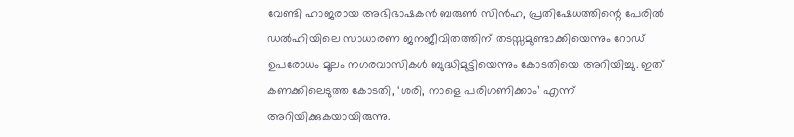വേണ്ടി ഹാജരായ അഭിഭാഷകൻ ബരുൺ സിൻഹ, പ്രതിഷേധത്തിന്റെ പേരിൽ ഡൽഹിയിലെ സാധാരണ ജനജീവിതത്തിന് തടസ്സമുണ്ടാക്കിയെന്നും റോഡ് ഉപരോധം മൂലം നഗരവാസികൾ ബുദ്ധിമുട്ടിയെന്നും കോടതിയെ അറിയിച്ചു. ഇത് കണക്കിലെടുത്ത കോടതി, ‘ശരി, നാളെ പരിഗണിക്കാം’ എന്ന് അറിയിക്കുകയായിരുന്നു.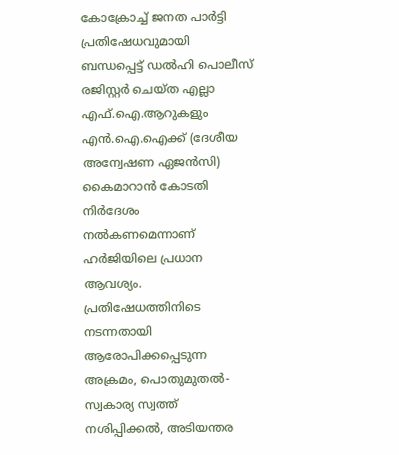കോക്രോച്ച് ജനത പാർട്ടി പ്രതിഷേധവുമായി ബന്ധപ്പെട്ട് ഡൽഹി പൊലീസ് രജിസ്റ്റർ ചെയ്ത എല്ലാ എഫ്‌.ഐ.ആറുകളും എൻ.ഐ.ഐക്ക് (ദേശീയ അന്വേഷണ ഏജൻസി) കൈമാറാൻ കോടതി നിർദേശം നൽകണമെന്നാണ് ഹർജിയിലെ പ്രധാന ആവശ്യം. പ്രതിഷേധത്തിനിടെ നടന്നതായി ആരോപിക്കപ്പെടുന്ന അക്രമം, പൊതുമുതൽ-സ്വകാര്യ സ്വത്ത് നശിപ്പിക്കൽ, അടിയന്തര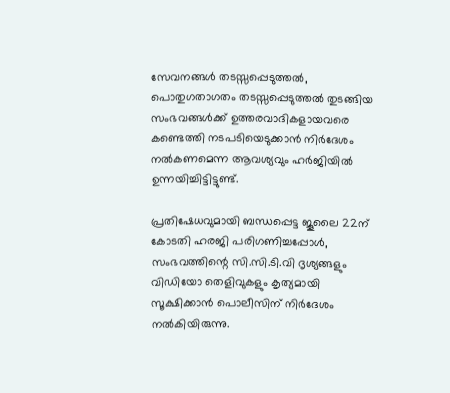സേവനങ്ങൾ തടസ്സപ്പെടുത്തൽ, പൊതുഗതാഗതം തടസ്സപ്പെടുത്തൽ തുടങ്ങിയ സംഭവങ്ങൾക്ക് ഉത്തരവാദികളായവരെ കണ്ടെത്തി നടപടിയെടുക്കാൻ നിർദേശം നൽകണമെന്ന ആവശ്യവും ഹർജിയിൽ ഉന്നയിച്ചിട്ടിട്ടുണ്ട്.

പ്രതിഷേധവുമായി ബന്ധപ്പെട്ട ജൂലൈ 22ന് കോടതി ഹരജി പരിഗണിച്ചപ്പോൾ, സംഭവത്തിന്റെ സി.സി.ടി.വി ദൃശ്യങ്ങളും വിഡിയോ തെളിവുകളും കൃത്യമായി സൂക്ഷിക്കാൻ പൊലീസിന് നിർദേശം നൽകിയിരുന്നു.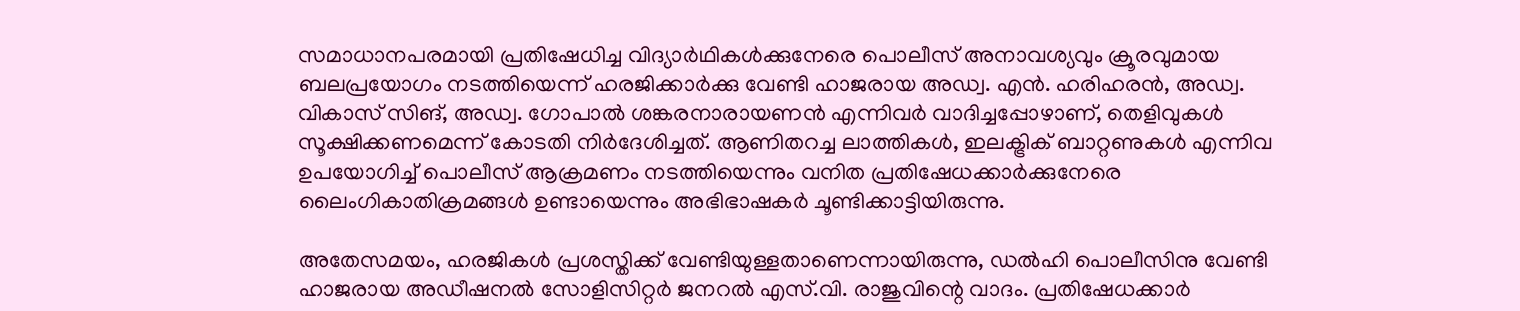സമാധാനപരമായി പ്രതിഷേധിച്ച വിദ്യാർഥികൾക്കുനേരെ പൊലീസ് അനാവശ്യവും ക്രൂരവുമായ ബലപ്രയോഗം നടത്തിയെന്ന് ഹരജിക്കാർക്കു വേണ്ടി ഹാജരായ അഡ്വ. എൻ. ഹരിഹരൻ, അഡ്വ. വികാസ് സിങ്, അഡ്വ. ഗോപാൽ ശങ്കരനാരായണൻ എന്നിവർ വാദിച്ചപ്പോഴാണ്, തെളിവുകൾ സൂക്ഷിക്കണമെന്ന് കോടതി നിർദേശിച്ചത്. ആണിതറച്ച ലാത്തികൾ, ഇലക്ട്രിക് ബാറ്റണുകൾ എന്നിവ ഉപയോഗിച്ച് പൊലീസ് ആക്രമണം നടത്തിയെന്നും വനിത പ്രതിഷേധക്കാർക്കുനേരെ ലൈംഗികാതിക്രമങ്ങൾ ഉണ്ടായെന്നും അഭിഭാഷകർ ചൂണ്ടിക്കാട്ടിയിരുന്നു.

അതേസമയം, ഹരജികൾ പ്രശസ്തിക്ക് വേണ്ടിയുള്ളതാണെന്നായിരുന്നു, ഡൽഹി പൊലീസിനു വേണ്ടി ഹാജരായ അഡീഷനൽ സോളിസിറ്റർ ജനറൽ എസ്.വി. രാജുവിന്റെ വാദം. പ്രതിഷേധക്കാർ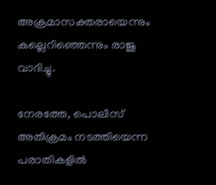അക്രമാസക്തരായെന്നും കല്ലെറിഞ്ഞെന്നും രാജു വാദിച്ചു.

നേരത്തേ, പൊലീസ് അതിക്രമം നടത്തിയെന്ന പരാതികളിൽ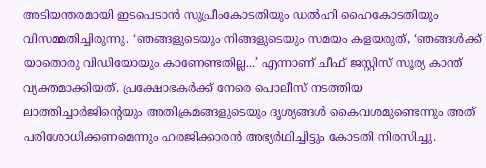അടിയന്തരമായി ഇടപെടാൻ സുപ്രീംകോടതിയും ഡൽഹി ഹൈകോടതിയും വിസമ്മതിച്ചിരുന്നു. ‘ഞങ്ങളുടെയും നിങ്ങളുടെയും സമയം കളയരുത്, ‘ഞങ്ങൾക്ക് യാതൊരു വിഡിയോയും കാണേണ്ടതില്ല...’ എന്നാണ് ചീഫ് ജസ്റ്റിസ് സൂര്യ കാന്ത് വ്യക്തമാക്കിയത്. പ്രക്ഷോഭകർക്ക് നേരെ പൊലീസ് നടത്തിയ ലാത്തിച്ചാർജിന്റെയും അതിക്രമങ്ങളുടെയും ദൃശ്യങ്ങൾ കൈവശമുണ്ടെന്നും അത് പരിശോധിക്കണമെന്നും ഹരജിക്കാരൻ അഭ്യർഥിച്ചിട്ടും കോടതി നിരസിച്ചു.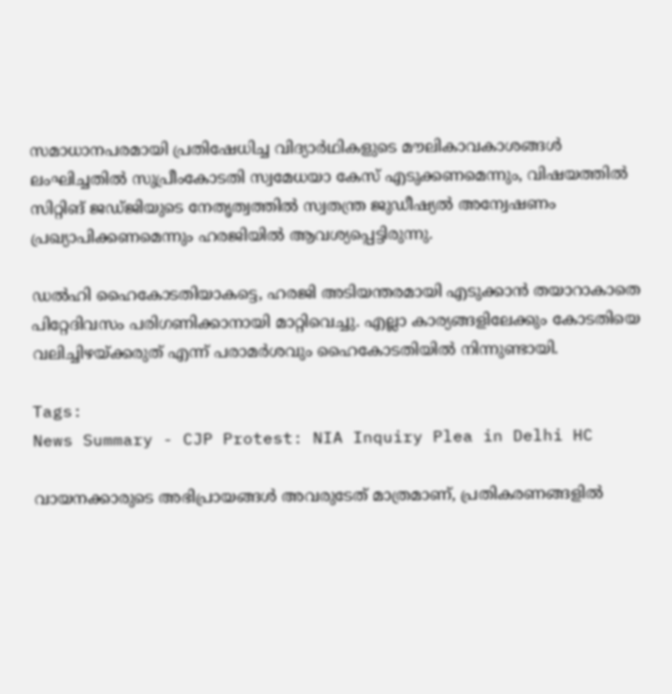സമാധാനപരമായി പ്രതിഷേധിച്ച വിദ്യാർഥികളുടെ മൗലികാവകാശങ്ങൾ ലംഘിച്ചതിൽ സുപ്രീംകോടതി സ്വമേധയാ കേസ് എടുക്കണമെന്നും, വിഷയത്തിൽ സിറ്റിങ് ജഡ്ജിയുടെ നേതൃത്വത്തിൽ സ്വതന്ത്ര ജുഡീഷ്യൽ അന്വേഷണം പ്രഖ്യാപിക്കണമെന്നും ഹരജിയിൽ ആവശ്യപ്പെട്ടിരുന്നു.

ഡൽഹി ഹൈകോടതിയാകട്ടെ, ഹരജി അടിയന്തരമായി എടുക്കാൻ തയാറാകാതെ പിറ്റേദിവസം പരിഗണിക്കാനായി മാറ്റിവെച്ചു. എല്ലാ കാര്യങ്ങളിലേക്കും കോടതിയെ വലിച്ചിഴയ്ക്കരുത് എന്ന് പരാമർശവും ഹൈകോടതിയിൽ നിന്നുണ്ടായി.

Tags:
News Summary - CJP Protest: NIA Inquiry Plea in Delhi HC

വായനക്കാരുടെ അഭിപ്രായങ്ങള്‍ അവരുടേത് മാത്രമാണ്, പ്രതികരണങ്ങളിൽ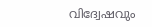വിദ്വേഷവും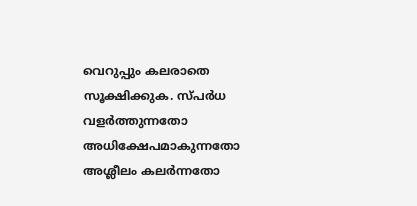വെറുപ്പും കലരാതെ സൂക്ഷിക്കുക. സ്പർധ വളർത്തുന്നതോ അധിക്ഷേപമാകുന്നതോ അശ്ലീലം കലർന്നതോ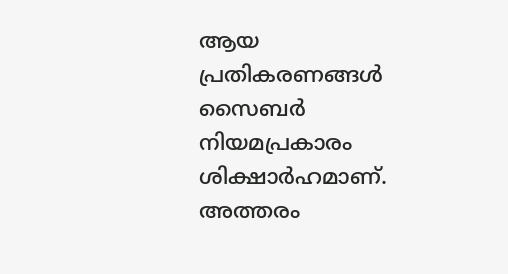ആയ പ്രതികരണങ്ങൾ സൈബർ നിയമപ്രകാരം ശിക്ഷാർഹമാണ്. അത്തരം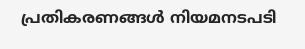പ്രതികരണങ്ങൾ നിയമനടപടി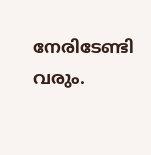നേരിടേണ്ടി വരും.